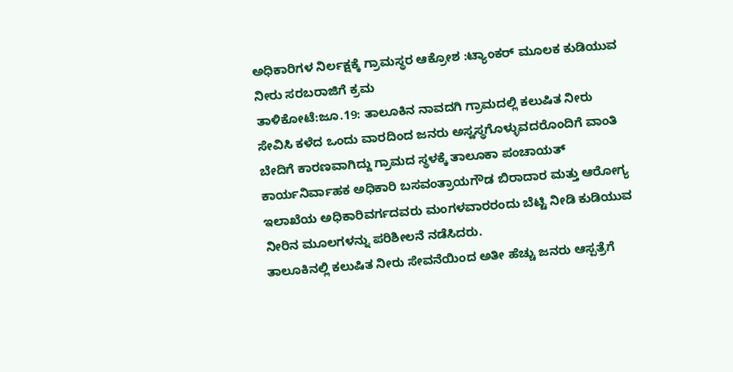ಅಧಿಕಾರಿಗಳ ನಿರ್ಲಕ್ಷಕ್ಕೆ ಗ್ರಾಮಸ್ಥರ ಆಕ್ರೋಶ :ಟ್ಯಾಂಕರ್ ಮೂಲಕ ಕುಡಿಯುವ ನೀರು ಸರಬರಾಜಿಗೆ ಕ್ರಮ
ತಾಳಿಕೋಟೆ:ಜೂ.19: ತಾಲೂಕಿನ ನಾವದಗಿ ಗ್ರಾಮದಲ್ಲಿ ಕಲುಷಿತ ನೀರು ಸೇವಿಸಿ ಕಳೆದ ಒಂದು ವಾರದಿಂದ ಜನರು ಅಸ್ವಸ್ಥಗೊಳ್ಳುವದರೊಂದಿಗೆ ವಾಂತಿ ಬೇದಿಗೆ ಕಾರಣವಾಗಿದ್ದು ಗ್ರಾಮದ ಸ್ಥಳಕ್ಕೆ ತಾಲೂಕಾ ಪಂಚಾಯತ್ ಕಾರ್ಯನಿರ್ವಾಹಕ ಅಧಿಕಾರಿ ಬಸವಂತ್ರಾಯಗೌಡ ಬಿರಾದಾರ ಮತ್ತು ಆರೋಗ್ಯ ಇಲಾಖೆಯ ಅಧಿಕಾರಿವರ್ಗದವರು ಮಂಗಳವಾರರಂದು ಬೆಟ್ಟಿ ನೀಡಿ ಕುಡಿಯುವ ನೀರಿನ ಮೂಲಗಳನ್ನು ಪರಿಶೀಲನೆ ನಡೆಸಿದರು.
ತಾಲೂಕಿನಲ್ಲಿ ಕಲುಷಿತ ನೀರು ಸೇವನೆಯಿಂದ ಅತೀ ಹೆಚ್ಚು ಜನರು ಆಸ್ಪತ್ರೆಗೆ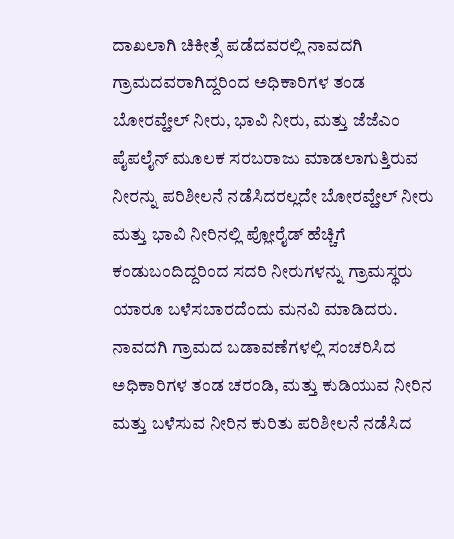ದಾಖಲಾಗಿ ಚಿಕೀತ್ಸೆ ಪಡೆದವರಲ್ಲಿ ನಾವದಗಿ ಗ್ರಾಮದವರಾಗಿದ್ದರಿಂದ ಅಧಿಕಾರಿಗಳ ತಂಡ ಬೋರವ್ಹೇಲ್ ನೀರು, ಭಾವಿ ನೀರು, ಮತ್ತು ಜೆಜೆಎಂ ಪೈಪಲೈನ್ ಮೂಲಕ ಸರಬರಾಜು ಮಾಡಲಾಗುತ್ತಿರುವ ನೀರನ್ನು ಪರಿಶೀಲನೆ ನಡೆಸಿದರಲ್ಲದೇ ಬೋರವ್ಹೇಲ್ ನೀರು ಮತ್ತು ಭಾವಿ ನೀರಿನಲ್ಲಿ ಪ್ಲೋರೈಡ್ ಹೆಚ್ಚಿಗೆ ಕಂಡುಬಂದಿದ್ದರಿಂದ ಸದರಿ ನೀರುಗಳನ್ನು ಗ್ರಾಮಸ್ಥರು ಯಾರೂ ಬಳೆಸಬಾರದೆಂದು ಮನವಿ ಮಾಡಿದರು.
ನಾವದಗಿ ಗ್ರಾಮದ ಬಡಾವಣೆಗಳಲ್ಲಿ ಸಂಚರಿಸಿದ ಅಧಿಕಾರಿಗಳ ತಂಡ ಚರಂಡಿ, ಮತ್ತು ಕುಡಿಯುವ ನೀರಿನ ಮತ್ತು ಬಳೆಸುವ ನೀರಿನ ಕುರಿತು ಪರಿಶೀಲನೆ ನಡೆಸಿದ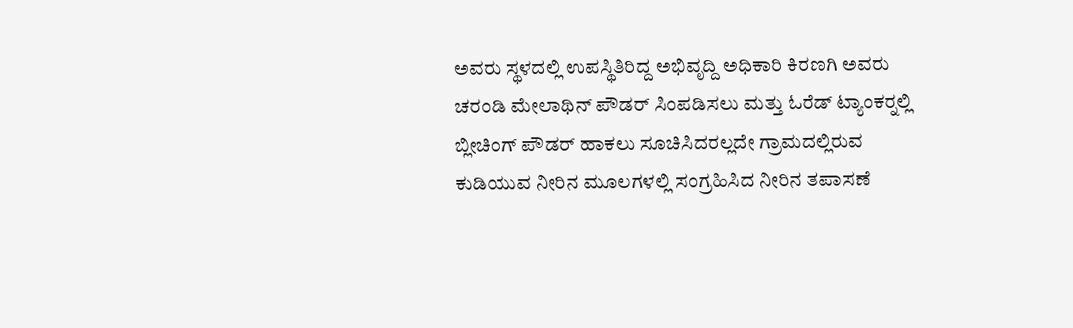ಅವರು ಸ್ಥಳದಲ್ಲಿ ಉಪಸ್ಥಿತಿರಿದ್ದ ಅಭಿವೃದ್ದಿ ಅಧಿಕಾರಿ ಕಿರಣಗಿ ಅವರು ಚರಂಡಿ ಮೇಲಾಥಿನ್ ಪೌಡರ್ ಸಿಂಪಡಿಸಲು ಮತ್ತು ಓರೆಡ್ ಟ್ಯಾಂಕರ್‍ನಲ್ಲಿ ಬ್ಲೀಚಿಂಗ್ ಪೌಡರ್ ಹಾಕಲು ಸೂಚಿಸಿದರಲ್ಲದೇ ಗ್ರಾಮದಲ್ಲಿರುವ ಕುಡಿಯುವ ನೀರಿನ ಮೂಲಗಳಲ್ಲಿ ಸಂಗ್ರಹಿಸಿದ ನೀರಿನ ತಪಾಸಣೆ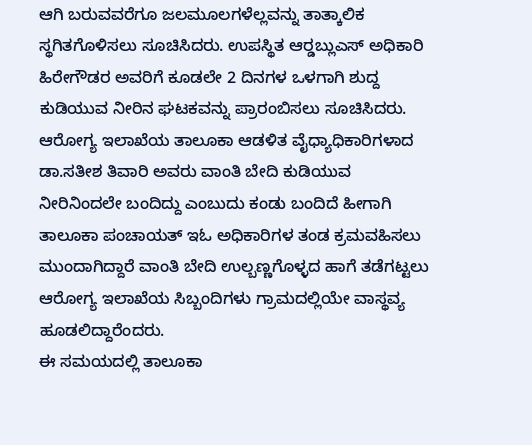ಆಗಿ ಬರುವವರೆಗೂ ಜಲಮೂಲಗಳೆಲ್ಲವನ್ನು ತಾತ್ಕಾಲಿಕ ಸ್ಥಗಿತಗೊಳಿಸಲು ಸೂಚಿಸಿದರು. ಉಪಸ್ಥಿತ ಆರ್‍ಡಬ್ಲುಎಸ್ ಅಧಿಕಾರಿ ಹಿರೇಗೌಡರ ಅವರಿಗೆ ಕೂಡಲೇ 2 ದಿನಗಳ ಒಳಗಾಗಿ ಶುದ್ದ ಕುಡಿಯುವ ನೀರಿನ ಘಟಕವನ್ನು ಪ್ರಾರಂಬಿಸಲು ಸೂಚಿಸಿದರು.
ಆರೋಗ್ಯ ಇಲಾಖೆಯ ತಾಲೂಕಾ ಆಡಳಿತ ವೈಧ್ಯಾಧಿಕಾರಿಗಳಾದ ಡಾ.ಸತೀಶ ತಿವಾರಿ ಅವರು ವಾಂತಿ ಬೇದಿ ಕುಡಿಯುವ ನೀರಿನಿಂದಲೇ ಬಂದಿದ್ದು ಎಂಬುದು ಕಂಡು ಬಂದಿದೆ ಹೀಗಾಗಿ ತಾಲೂಕಾ ಪಂಚಾಯತ್ ಇಓ ಅಧಿಕಾರಿಗಳ ತಂಡ ಕ್ರಮವಹಿಸಲು ಮುಂದಾಗಿದ್ದಾರೆ ವಾಂತಿ ಬೇದಿ ಉಲ್ಬಣ್ಣಗೊಳ್ಳದ ಹಾಗೆ ತಡೆಗಟ್ಟಲು ಆರೋಗ್ಯ ಇಲಾಖೆಯ ಸಿಬ್ಬಂದಿಗಳು ಗ್ರಾಮದಲ್ಲಿಯೇ ವಾಸ್ಥವ್ಯ ಹೂಡಲಿದ್ದಾರೆಂದರು.
ಈ ಸಮಯದಲ್ಲಿ ತಾಲೂಕಾ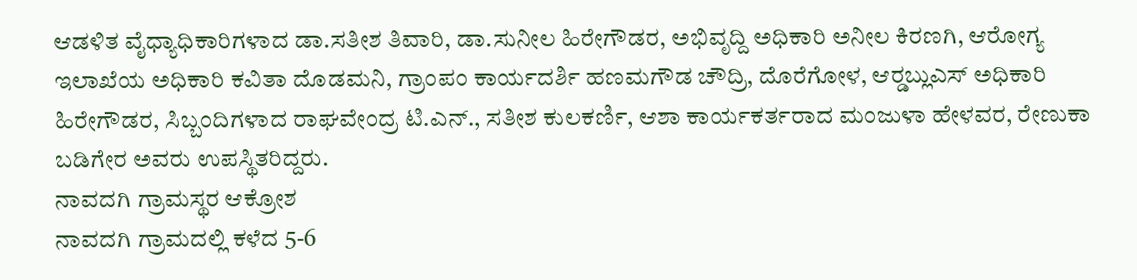ಆಡಳಿತ ವೈಧ್ಯಾಧಿಕಾರಿಗಳಾದ ಡಾ.ಸತೀಶ ತಿವಾರಿ, ಡಾ.ಸುನೀಲ ಹಿರೇಗೌಡರ, ಅಭಿವೃದ್ದಿ ಅಧಿಕಾರಿ ಅನೀಲ ಕಿರಣಗಿ, ಆರೋಗ್ಯ ಇಲಾಖೆಯ ಅಧಿಕಾರಿ ಕವಿತಾ ದೊಡಮನಿ, ಗ್ರಾಂಪಂ ಕಾರ್ಯದರ್ಶಿ ಹಣಮಗೌಡ ಚೌದ್ರಿ, ದೊರೆಗೋಳ, ಆರ್‍ಡಬ್ಲುಎಸ್ ಅಧಿಕಾರಿ ಹಿರೇಗೌಡರ, ಸಿಬ್ಬಂದಿಗಳಾದ ರಾಘವೇಂದ್ರ ಟಿ.ಎನ್., ಸತೀಶ ಕುಲಕರ್ಣಿ, ಆಶಾ ಕಾರ್ಯಕರ್ತರಾದ ಮಂಜುಳಾ ಹೇಳವರ, ರೇಣುಕಾ ಬಡಿಗೇರ ಅವರು ಉಪಸ್ಥಿತರಿದ್ದರು.
ನಾವದಗಿ ಗ್ರಾಮಸ್ಥರ ಆಕ್ರೋಶ
ನಾವದಗಿ ಗ್ರಾಮದಲ್ಲಿ ಕಳೆದ 5-6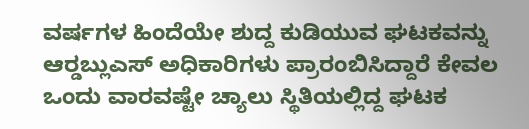ವರ್ಷಗಳ ಹಿಂದೆಯೇ ಶುದ್ದ ಕುಡಿಯುವ ಘಟಕವನ್ನು ಆರ್‍ಡಬ್ಲುಎಸ್ ಅಧಿಕಾರಿಗಳು ಪ್ರಾರಂಬಿಸಿದ್ದಾರೆ ಕೇವಲ ಒಂದು ವಾರವಷ್ಟೇ ಚ್ಯಾಲು ಸ್ಥಿತಿಯಲ್ಲಿದ್ದ ಘಟಕ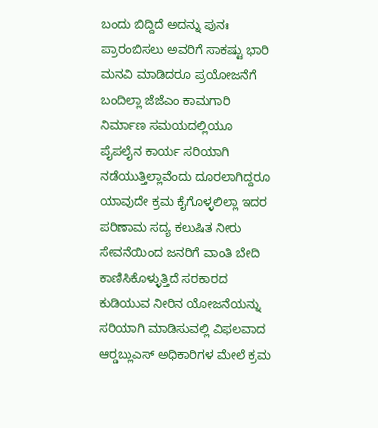ಬಂದು ಬಿದ್ದಿದೆ ಅದನ್ನು ಪುನಃ ಪ್ರಾರಂಬಿಸಲು ಅವರಿಗೆ ಸಾಕಷ್ಟು ಭಾರಿ ಮನವಿ ಮಾಡಿದರೂ ಪ್ರಯೋಜನೆಗೆ ಬಂದಿಲ್ಲಾ ಜೆಜೆಎಂ ಕಾಮಗಾರಿ ನಿರ್ಮಾಣ ಸಮಯದಲ್ಲಿಯೂ ಪೈಪಲೈನ ಕಾರ್ಯ ಸರಿಯಾಗಿ ನಡೆಯುತ್ತಿಲ್ಲಾವೆಂದು ದೂರಲಾಗಿದ್ದರೂ ಯಾವುದೇ ಕ್ರಮ ಕೈಗೊಳ್ಳಲಿಲ್ಲಾ ಇದರ ಪರಿಣಾಮ ಸದ್ಯ ಕಲುಷಿತ ನೀರು ಸೇವನೆಯಿಂದ ಜನರಿಗೆ ವಾಂತಿ ಬೇದಿ ಕಾಣಿಸಿಕೊಳ್ಳುತ್ತಿದೆ ಸರಕಾರದ ಕುಡಿಯುವ ನೀರಿನ ಯೋಜನೆಯನ್ನು ಸರಿಯಾಗಿ ಮಾಡಿಸುವಲ್ಲಿ ವಿಫಲವಾದ ಆರ್‍ಡಬ್ಲುಎಸ್ ಅಧಿಕಾರಿಗಳ ಮೇಲೆ ಕ್ರಮ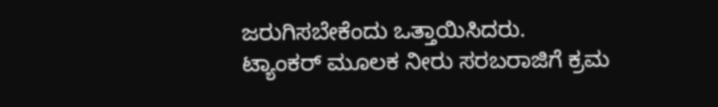ಜರುಗಿಸಬೇಕೆಂದು ಒತ್ತಾಯಿಸಿದರು.
ಟ್ಯಾಂಕರ್ ಮೂಲಕ ನೀರು ಸರಬರಾಜಿಗೆ ಕ್ರಮ